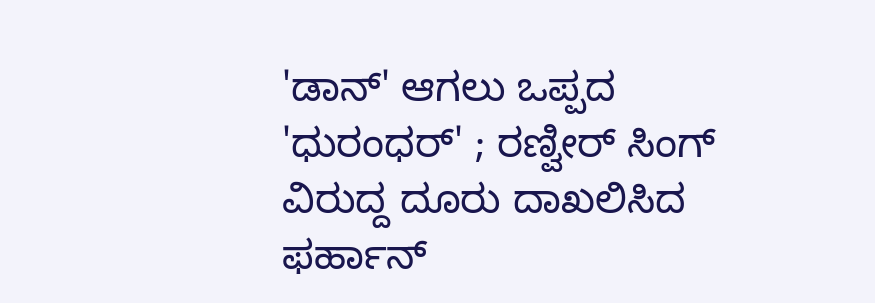'ಡಾನ್' ಆಗಲು ಒಪ್ಪದ 'ಧುರಂಧರ್' ; ರಣ್ವೀರ್ ಸಿಂಗ್ ವಿರುದ್ದ ದೂರು ದಾಖಲಿಸಿದ ಫರ್ಹಾನ್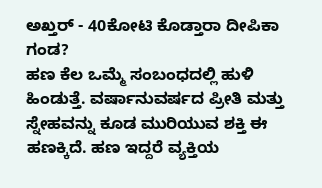ಅಖ್ತರ್ - 40ಕೋಟಿ ಕೊಡ್ತಾರಾ ದೀಪಿಕಾ ಗಂಡ?
ಹಣ ಕೆಲ ಒಮ್ಮೆ ಸಂಬಂಧದಲ್ಲಿ ಹುಳಿ ಹಿಂಡುತ್ತೆ. ವರ್ಷಾನುವರ್ಷದ ಪ್ರೀತಿ ಮತ್ತು ಸ್ನೇಹವನ್ನು ಕೂಡ ಮುರಿಯುವ ಶಕ್ತಿ ಈ ಹಣಕ್ಕಿದೆ. ಹಣ ಇದ್ದರೆ ವ್ಯಕ್ತಿಯ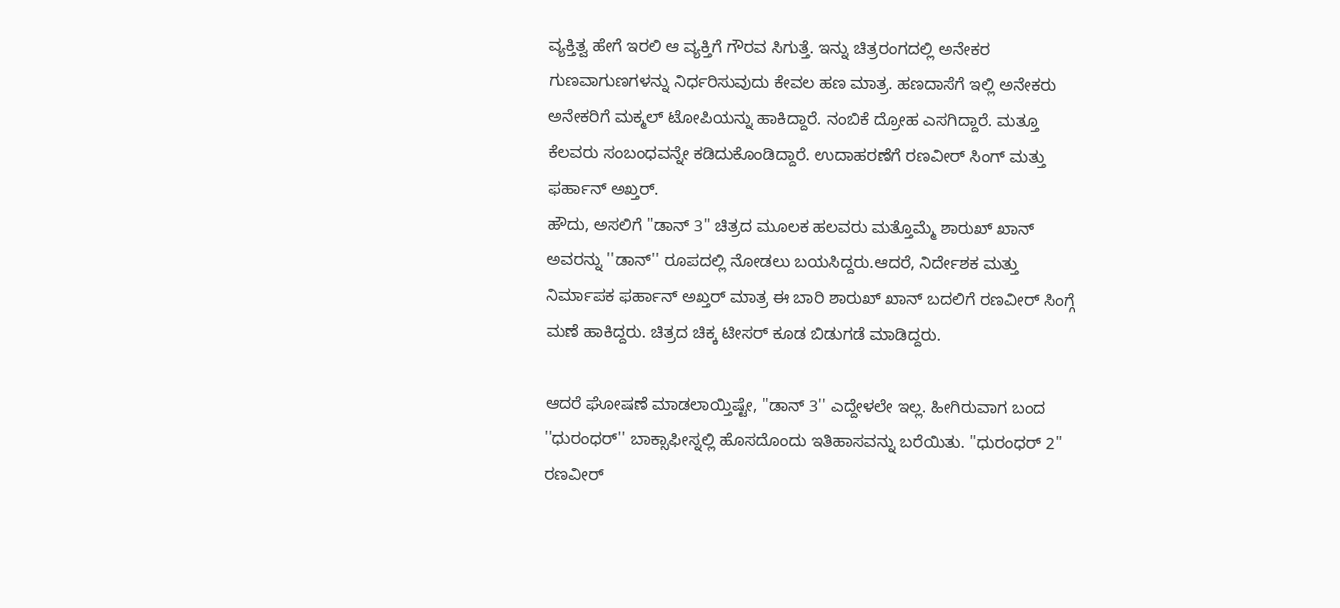ವ್ಯಕ್ತಿತ್ವ ಹೇಗೆ ಇರಲಿ ಆ ವ್ಯಕ್ತಿಗೆ ಗೌರವ ಸಿಗುತ್ತೆ. ಇನ್ನು ಚಿತ್ರರಂಗದಲ್ಲಿ ಅನೇಕರ ಗುಣವಾಗುಣಗಳನ್ನು ನಿರ್ಧರಿಸುವುದು ಕೇವಲ ಹಣ ಮಾತ್ರ. ಹಣದಾಸೆಗೆ ಇಲ್ಲಿ ಅನೇಕರು ಅನೇಕರಿಗೆ ಮಕ್ಮಲ್ ಟೋಪಿಯನ್ನು ಹಾಕಿದ್ದಾರೆ. ನಂಬಿಕೆ ದ್ರೋಹ ಎಸಗಿದ್ದಾರೆ. ಮತ್ತೂ ಕೆಲವರು ಸಂಬಂಧವನ್ನೇ ಕಡಿದುಕೊಂಡಿದ್ದಾರೆ. ಉದಾಹರಣೆಗೆ ರಣವೀರ್ ಸಿಂಗ್ ಮತ್ತು ಫರ್ಹಾನ್ ಅಖ್ತರ್.
ಹೌದು, ಅಸಲಿಗೆ ''ಡಾನ್ 3'' ಚಿತ್ರದ ಮೂಲಕ ಹಲವರು ಮತ್ತೊಮ್ಮೆ ಶಾರುಖ್ ಖಾನ್ ಅವರನ್ನು ''ಡಾನ್'' ರೂಪದಲ್ಲಿ ನೋಡಲು ಬಯಸಿದ್ದರು.ಆದರೆ, ನಿರ್ದೇಶಕ ಮತ್ತು ನಿರ್ಮಾಪಕ ಫರ್ಹಾನ್ ಅಖ್ತರ್ ಮಾತ್ರ ಈ ಬಾರಿ ಶಾರುಖ್ ಖಾನ್ ಬದಲಿಗೆ ರಣವೀರ್ ಸಿಂಗ್ಗೆ ಮಣೆ ಹಾಕಿದ್ದರು. ಚಿತ್ರದ ಚಿಕ್ಕ ಟೀಸರ್ ಕೂಡ ಬಿಡುಗಡೆ ಮಾಡಿದ್ದರು.

ಆದರೆ ಘೋಷಣೆ ಮಾಡಲಾಯ್ತಿಷ್ಟೇ, ''ಡಾನ್ 3'' ಎದ್ದೇಳಲೇ ಇಲ್ಲ. ಹೀಗಿರುವಾಗ ಬಂದ ''ಧುರಂಧರ್'' ಬಾಕ್ಸಾಫೀಸ್ನಲ್ಲಿ ಹೊಸದೊಂದು ಇತಿಹಾಸವನ್ನು ಬರೆಯಿತು. ''ಧುರಂಧರ್ 2'' ರಣವೀರ್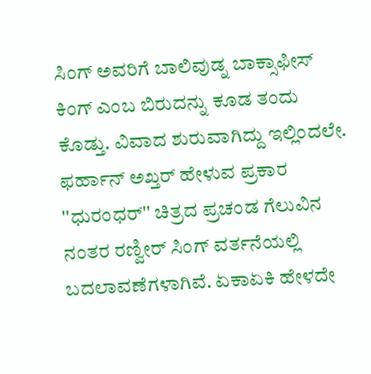ಸಿಂಗ್ ಅವರಿಗೆ ಬಾಲಿವುಡ್ನ ಬಾಕ್ಸಾಫೀಸ್ ಕಿಂಗ್ ಎಂಬ ಬಿರುದನ್ನು ಕೂಡ ತಂದು ಕೊಡ್ತು. ವಿವಾದ ಶುರುವಾಗಿದ್ದು ಇಲ್ಲಿಂದಲೇ.
ಫರ್ಹಾನ್ ಅಖ್ತರ್ ಹೇಳುವ ಪ್ರಕಾರ ''ಧುರಂಧರ್'' ಚಿತ್ರದ ಪ್ರಚಂಡ ಗೆಲುವಿನ ನಂತರ ರಣ್ವೀರ್ ಸಿಂಗ್ ವರ್ತನೆಯಲ್ಲಿ ಬದಲಾವಣೆಗಳಾಗಿವೆ. ಏಕಾಏಕಿ ಹೇಳದೇ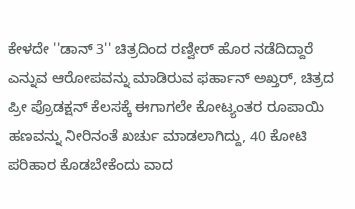ಕೇಳದೇ ''ಡಾನ್ 3'' ಚಿತ್ರದಿಂದ ರಣ್ವೀರ್ ಹೊರ ನಡೆದಿದ್ದಾರೆ ಎನ್ನುವ ಆರೋಪವನ್ನು ಮಾಡಿರುವ ಫರ್ಹಾನ್ ಅಖ್ತರ್, ಚಿತ್ರದ ಪ್ರೀ ಪ್ರೊಡಕ್ಷನ್ ಕೆಲಸಕ್ಕೆ ಈಗಾಗಲೇ ಕೋಟ್ಯಂತರ ರೂಪಾಯಿ ಹಣವನ್ನು ನೀರಿನಂತೆ ಖರ್ಚು ಮಾಡಲಾಗಿದ್ದು, 40 ಕೋಟಿ ಪರಿಹಾರ ಕೊಡಬೇಕೆಂದು ವಾದ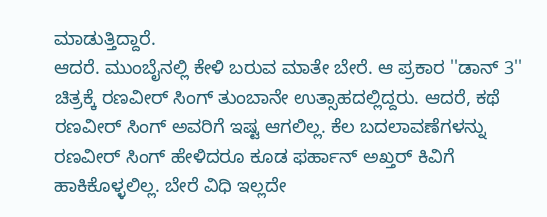ಮಾಡುತ್ತಿದ್ದಾರೆ.
ಆದರೆ. ಮುಂಬೈನಲ್ಲಿ ಕೇಳಿ ಬರುವ ಮಾತೇ ಬೇರೆ. ಆ ಪ್ರಕಾರ ''ಡಾನ್ 3'' ಚಿತ್ರಕ್ಕೆ ರಣವೀರ್ ಸಿಂಗ್ ತುಂಬಾನೇ ಉತ್ಸಾಹದಲ್ಲಿದ್ದರು. ಆದರೆ, ಕಥೆ ರಣವೀರ್ ಸಿಂಗ್ ಅವರಿಗೆ ಇಷ್ಟ ಆಗಲಿಲ್ಲ. ಕೆಲ ಬದಲಾವಣೆಗಳನ್ನು ರಣವೀರ್ ಸಿಂಗ್ ಹೇಳಿದರೂ ಕೂಡ ಫರ್ಹಾನ್ ಅಖ್ತರ್ ಕಿವಿಗೆ ಹಾಕಿಕೊಳ್ಳಲಿಲ್ಲ. ಬೇರೆ ವಿಧಿ ಇಲ್ಲದೇ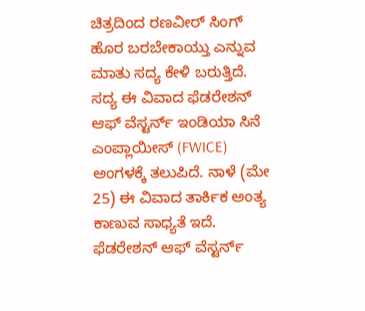ಚಿತ್ರದಿಂದ ರಣವೀರ್ ಸಿಂಗ್ ಹೊರ ಬರಬೇಕಾಯ್ತು ಎನ್ನುವ ಮಾತು ಸದ್ಯ ಕೇಳಿ ಬರುತ್ತಿದೆ.
ಸದ್ಯ ಈ ವಿವಾದ ಫೆಡರೇಶನ್ ಆಫ್ ವೆಸ್ಟರ್ನ್ ಇಂಡಿಯಾ ಸಿನೆ ಎಂಪ್ಲಾಯೀಸ್ (FWICE) ಅಂಗಳಕ್ಕೆ ತಲುಪಿದೆ. ನಾಳೆ (ಮೇ 25) ಈ ವಿವಾದ ತಾರ್ಕಿಕ ಅಂತ್ಯ ಕಾಣುವ ಸಾಧ್ಯತೆ ಇದೆ. ಫೆಡರೇಶನ್ ಆಫ್ ವೆಸ್ಟರ್ನ್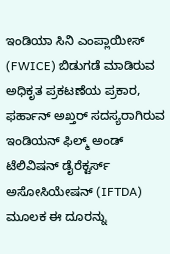ಇಂಡಿಯಾ ಸಿನಿ ಎಂಪ್ಲಾಯೀಸ್ (FWICE) ಬಿಡುಗಡೆ ಮಾಡಿರುವ ಅಧಿಕೃತ ಪ್ರಕಟಣೆಯ ಪ್ರಕಾರ, ಫರ್ಹಾನ್ ಅಖ್ತರ್ ಸದಸ್ಯರಾಗಿರುವ ಇಂಡಿಯನ್ ಫಿಲ್ಮ್ ಅಂಡ್ ಟೆಲಿವಿಷನ್ ಡೈರೆಕ್ಟರ್ಸ್ ಅಸೋಸಿಯೇಷನ್ (IFTDA) ಮೂಲಕ ಈ ದೂರನ್ನು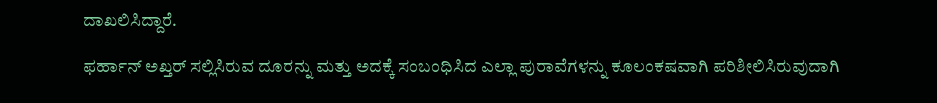ದಾಖಲಿಸಿದ್ದಾರೆ.

ಫರ್ಹಾನ್ ಅಖ್ತರ್ ಸಲ್ಲಿಸಿರುವ ದೂರನ್ನು ಮತ್ತು ಅದಕ್ಕೆ ಸಂಬಂಧಿಸಿದ ಎಲ್ಲಾ ಪುರಾವೆಗಳನ್ನು ಕೂಲಂಕಷವಾಗಿ ಪರಿಶೀಲಿಸಿರುವುದಾಗಿ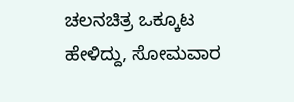ಚಲನಚಿತ್ರ ಒಕ್ಕೂಟ ಹೇಳಿದ್ದು, ಸೋಮವಾರ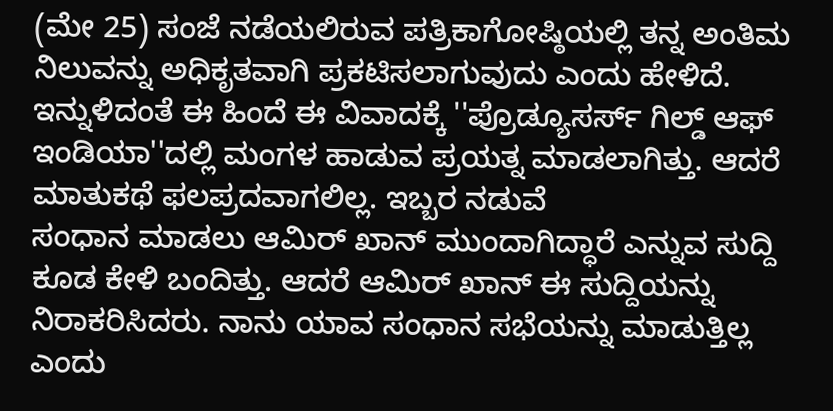(ಮೇ 25) ಸಂಜೆ ನಡೆಯಲಿರುವ ಪತ್ರಿಕಾಗೋಷ್ಠಿಯಲ್ಲಿ ತನ್ನ ಅಂತಿಮ ನಿಲುವನ್ನು ಅಧಿಕೃತವಾಗಿ ಪ್ರಕಟಿಸಲಾಗುವುದು ಎಂದು ಹೇಳಿದೆ.
ಇನ್ನುಳಿದಂತೆ ಈ ಹಿಂದೆ ಈ ವಿವಾದಕ್ಕೆ ''ಪ್ರೊಡ್ಯೂಸರ್ಸ್ ಗಿಲ್ಡ್ ಆಫ್ ಇಂಡಿಯಾ''ದಲ್ಲಿ ಮಂಗಳ ಹಾಡುವ ಪ್ರಯತ್ನ ಮಾಡಲಾಗಿತ್ತು. ಆದರೆ ಮಾತುಕಥೆ ಫಲಪ್ರದವಾಗಲಿಲ್ಲ. ಇಬ್ಬರ ನಡುವೆ
ಸಂಧಾನ ಮಾಡಲು ಆಮಿರ್ ಖಾನ್ ಮುಂದಾಗಿದ್ಧಾರೆ ಎನ್ನುವ ಸುದ್ದಿ ಕೂಡ ಕೇಳಿ ಬಂದಿತ್ತು. ಆದರೆ ಆಮಿರ್ ಖಾನ್ ಈ ಸುದ್ದಿಯನ್ನು ನಿರಾಕರಿಸಿದರು. ನಾನು ಯಾವ ಸಂಧಾನ ಸಭೆಯನ್ನು ಮಾಡುತ್ತಿಲ್ಲ ಎಂದು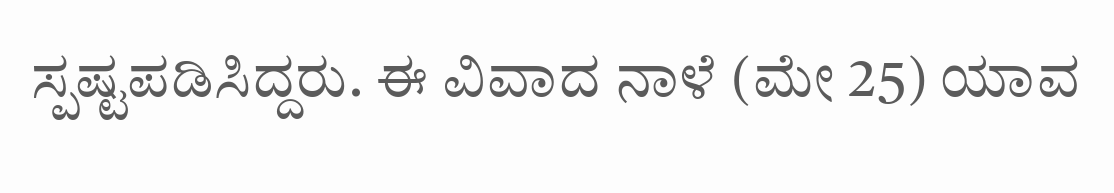ಸ್ಪಷ್ಟಪಡಿಸಿದ್ದರು. ಈ ವಿವಾದ ನಾಳೆ (ಮೇ 25) ಯಾವ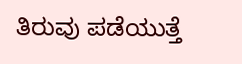ತಿರುವು ಪಡೆಯುತ್ತೆ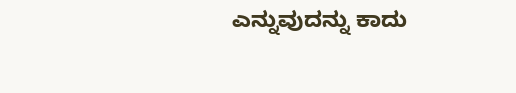ಎನ್ನುವುದನ್ನು ಕಾದು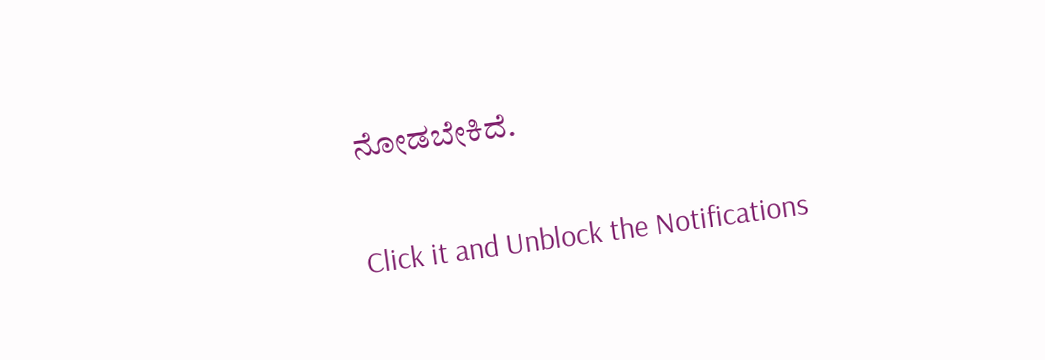ನೋಡಬೇಕಿದೆ.


Click it and Unblock the Notifications